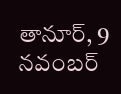తానూర్, 9 నవంబర్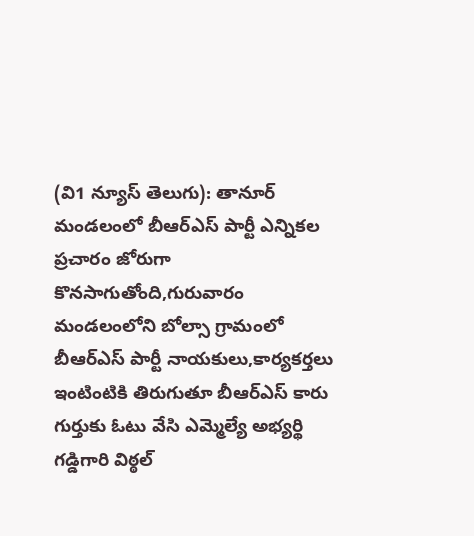(వి1 న్యూస్ తెలుగు): తానూర్ మండలంలో బీఆర్ఎస్ పార్టీ ఎన్నికల ప్రచారం జోరుగా కొనసాగుతోంది,గురువారం మండలంలోని బోల్సా గ్రామంలో బీఆర్ఎస్ పార్టీ నాయకులు,కార్యకర్తలు ఇంటింటికి తిరుగుతూ బీఆర్ఎస్ కారు గుర్తుకు ఓటు వేసి ఎమ్మెల్యే అభ్యర్థి గడ్డిగారి విఠ్ఠల్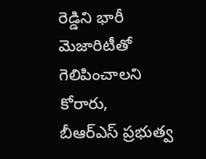రెడ్డిని భారీ మెజారిటీతో గెలిపించాలని కోరారు,
బీఆర్ఎస్ ప్రభుత్వ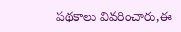పథకాలు వివరించారు,ఈ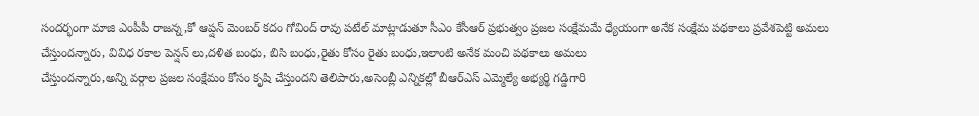సందర్భంగా మాజి ఎంపీపీ రాజన్న,కో ఆప్షన్ మెంబర్ కదం గోవింద్ రావు పటేల్ మాట్లాడుతూ సీఎం కేసీఆర్ ప్రభుత్వం ప్రజల సంక్షేమమే ధ్యేయంగా అనేక సంక్షేమ పథకాలు ప్రవేశపెట్టి అమలు చేస్తుందన్నారు, వివిధ రకాల పెన్షన్ లు,దళిత బంధు, బిసి బంధు,రైతు కోసం రైతు బంధు,ఇలాంటి అనేక మంచి పథకాలు అమలు
చేస్తుందన్నారు,అన్ని వర్గాల ప్రజల సంక్షేమం కోసం కృషి చేస్తుందని తెలిపారు,అసెంబ్లీ ఎన్నికల్లో బీఆర్ఎస్ ఎమ్మెల్యే అభ్యర్థి గడ్డిగారి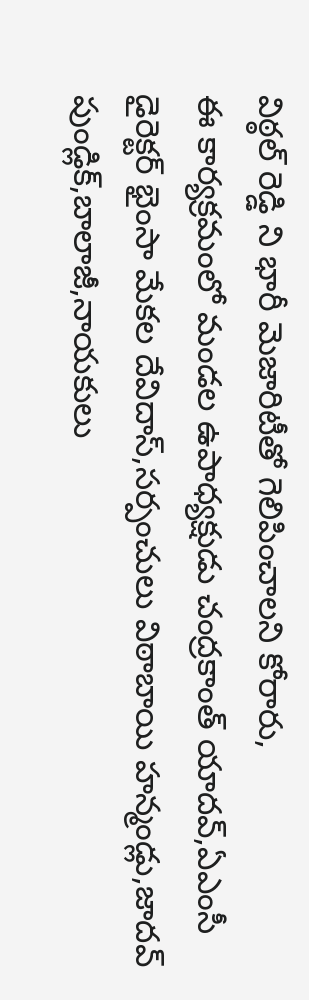విఠ్ఠల్ రెడ్డి ని భారీ మెజారిటీతో గెలిపించాలని కోరారు,
ఈ కార్యక్రమంలో మండల ఉపాధ్యక్షుడు చంద్రకాంత్ యాదవ్,ఏఎంసీ డైరెక్టర్ భైంసా మేకల దేవిదాస్,సర్పంచులు విఠాబాయి హన్మండ్లు,జాదవ్ పుండ్లిక్,బాలాజీ,నాయకులు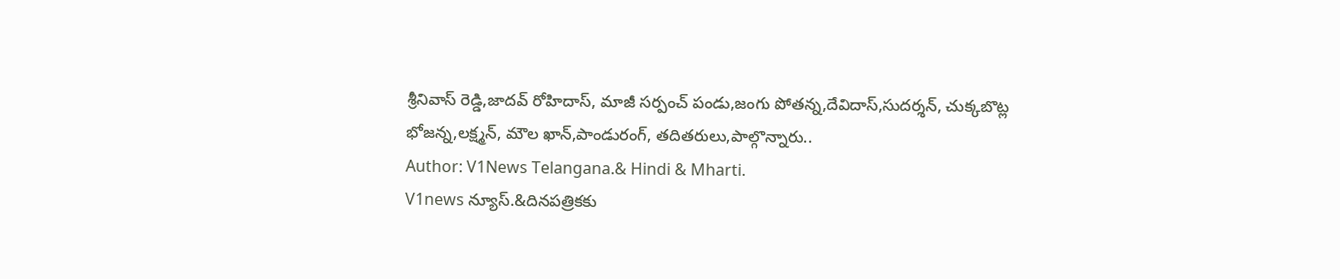శ్రీనివాస్ రెడ్డి,జాదవ్ రోహిదాస్, మాజీ సర్పంచ్ పండు,జంగు పోతన్న,దేవిదాస్,సుదర్శన్, చుక్కబొట్ల భోజన్న,లక్ష్మన్, మౌల ఖాన్,పాండురంగ్, తదితరులు,పాల్గొన్నారు..
Author: V1News Telangana.& Hindi & Mharti.
V1news న్యూస్.&దినపత్రికకు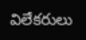విలేకరులు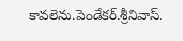కావలెను.పెండేకర్.శ్రీనివాస్.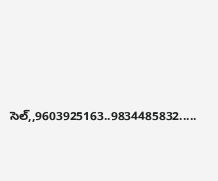సెల్,,9603925163..9834485832.....